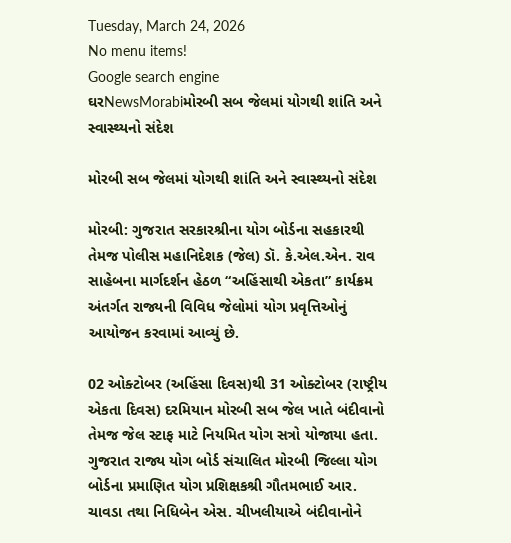Tuesday, March 24, 2026
No menu items!
Google search engine
ઘરNewsMorabiમોરબી સબ જેલમાં યોગથી શાંતિ અને સ્વાસ્થ્યનો સંદેશ

મોરબી સબ જેલમાં યોગથી શાંતિ અને સ્વાસ્થ્યનો સંદેશ

મોરબી: ગુજરાત સરકારશ્રીના યોગ બોર્ડના સહકારથી તેમજ પોલીસ મહાનિદેશક (જેલ) ડૉ. કે.એલ.એન. રાવ સાહેબના માર્ગદર્શન હેઠળ “અહિંસાથી એકતા” કાર્યક્રમ અંતર્ગત રાજ્યની વિવિધ જેલોમાં યોગ પ્રવૃત્તિઓનું આયોજન કરવામાં આવ્યું છે.

02 ઓક્ટોબર (અહિંસા દિવસ)થી 31 ઓક્ટોબર (રાષ્ટ્રીય એકતા દિવસ) દરમિયાન મોરબી સબ જેલ ખાતે બંદીવાનો તેમજ જેલ સ્ટાફ માટે નિયમિત યોગ સત્રો યોજાયા હતા. ગુજરાત રાજ્ય યોગ બોર્ડ સંચાલિત મોરબી જિલ્લા યોગ બોર્ડના પ્રમાણિત યોગ પ્રશિક્ષકશ્રી ગૌતમભાઈ આર. ચાવડા તથા નિધિબેન એસ. ચીખલીયાએ બંદીવાનોને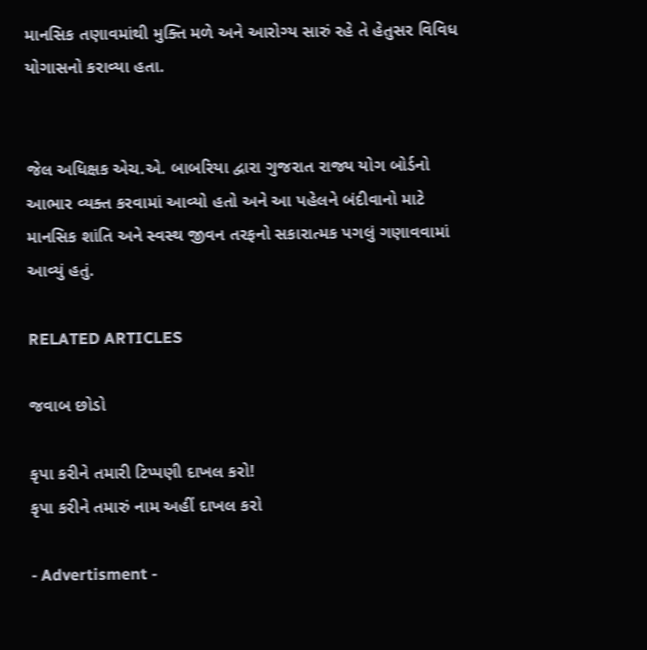માનસિક તણાવમાંથી મુક્તિ મળે અને આરોગ્ય સારું રહે તે હેતુસર વિવિધ યોગાસનો કરાવ્યા હતા.


જેલ અધિક્ષક એચ.એ. બાબરિયા દ્વારા ગુજરાત રાજ્ય યોગ બોર્ડનો આભાર વ્યક્ત કરવામાં આવ્યો હતો અને આ પહેલને બંદીવાનો માટે માનસિક શાંતિ અને સ્વસ્થ જીવન તરફનો સકારાત્મક પગલું ગણાવવામાં આવ્યું હતું.

RELATED ARTICLES

જવાબ છોડો

કૃપા કરીને તમારી ટિપ્પણી દાખલ કરો!
કૃપા કરીને તમારું નામ અહીં દાખલ કરો

- Advertisment -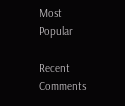Most Popular

Recent Comments